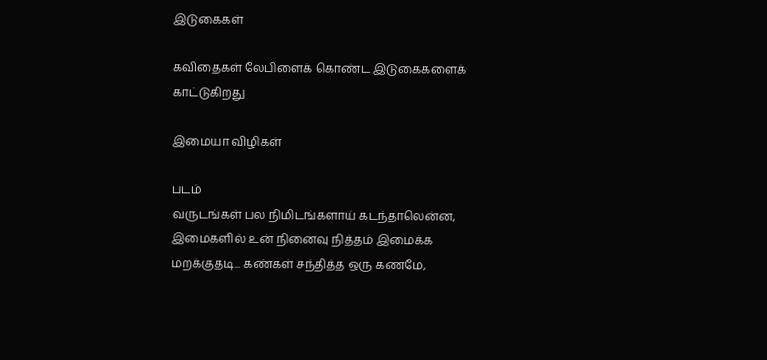இடுகைகள்

கவிதைகள் லேபிளைக் கொண்ட இடுகைகளைக் காட்டுகிறது

இமையா விழிகள்

படம்
வருடங்கள் பல நிமிடங்களாய் கடந்தாலென்ன, இமைகளில் உன் நினைவு நித்தம் இமைக்க மறக்குதடி... கண்கள் சந்தித்த ஒரு கணமே,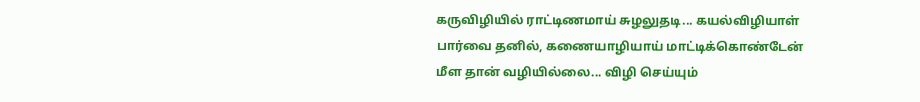கருவிழியில் ராட்டிணமாய் சுழலுதடி... கயல்விழியாள் பார்வை தனில், கணையாழியாய் மாட்டிக்கொண்டேன் மீள தான் வழியில்லை... விழி செய்யும்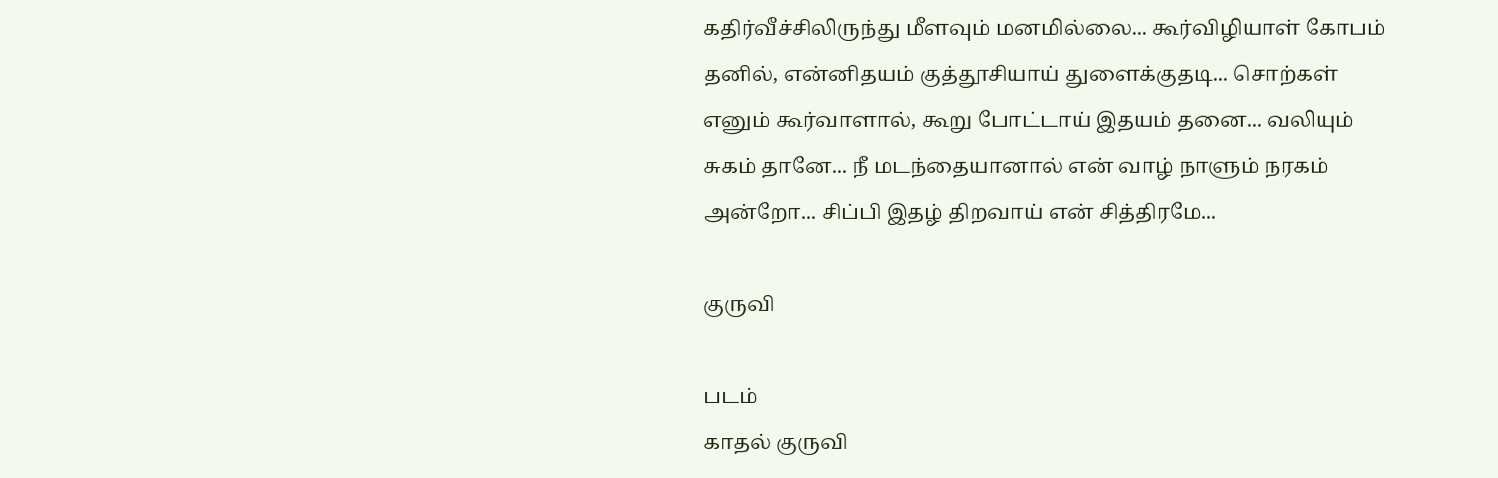கதிர்வீச்சிலிருந்து மீளவும் மனமில்லை... கூர்விழியாள் கோபம் தனில், என்னிதயம் குத்தூசியாய் துளைக்குதடி... சொற்கள் எனும் கூர்வாளால், கூறு போட்டாய் இதயம் தனை... வலியும் சுகம் தானே... நீ மடந்தையானால் என் வாழ் நாளும் நரகம் அன்றோ... சிப்பி இதழ் திறவாய் என் சித்திரமே...

குருவி

படம்
காதல் குருவி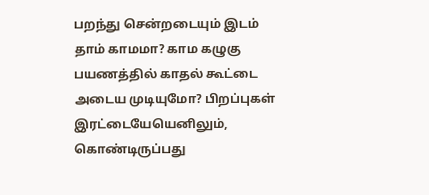பறந்து சென்றடையும் இடம் தாம் காமமா? காம கழுகு பயணத்தில் காதல் கூட்டை அடைய முடியுமோ? பிறப்புகள் இரட்டையேயெனிலும், கொண்டிருப்பது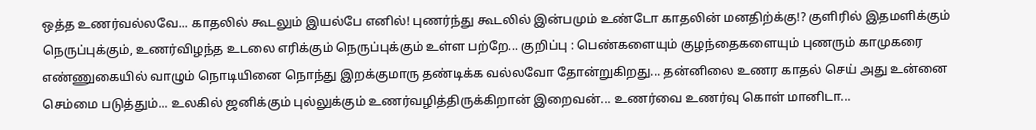ஒத்த உணர்வல்லவே... காதலில் கூடலும் இயல்பே எனில்! புணர்ந்து கூடலில் இன்பமும் உண்டோ காதலின் மனதிற்க்கு!? குளிரில் இதமளிக்கும் நெருப்புக்கும், உணர்விழந்த உடலை எரிக்கும் நெருப்புக்கும் உள்ள பற்றே... குறிப்பு : பெண்களையும் குழந்தைகளையும் புணரும் காமுகரை எண்ணுகையில் வாழும் நொடியினை நொந்து இறக்குமாரு தண்டிக்க வல்லவோ தோன்றுகிறது... தன்னிலை உணர காதல் செய் அது உன்னை செம்மை படுத்தும்... உலகில் ஜனிக்கும் புல்லுக்கும் உணர்வழித்திருக்கிறான் இறைவன்... உணர்வை உணர்வு கொள் மானிடா...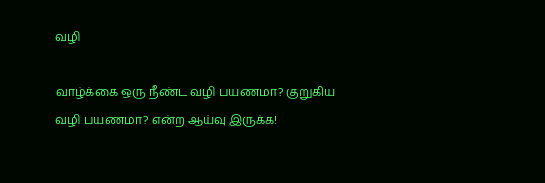வழி

வாழ்க்கை ஒரு நீண்ட வழி பயணமா? குறுகிய வழி பயணமா? என்ற ஆய்வு இருக்க!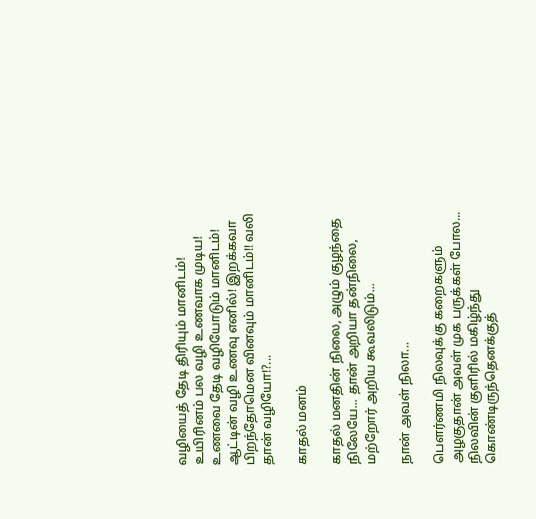வழியைத் தேடி திரியும் மானிடம்! உயிரினம் பல வழி உணவாக முடிய! உணவை தேடி வழியோடும் மானிடம்! ஆட்டின் வழி உணவு எனில்! இறக்கவா பிறந்தோமென வினவும் மானிடம்!! வலி தான் வழியோ!?...

காதல் மனம்

காதல் மனதின் நிலை, அழும் குழந்தை நிலேயே... தான் அறியா தன்நிலை, மற்றோர் அறிய கூவலிடும்...

நான் அவள் நிலா...

பௌர்ணமி நிலவுக்கு கறைகளும் அழகுதான் அவள் முக பருக்கள் போல... நிலவின் குளிரில் மகிழ்ந்து கொண்டிருந்தெனக்குத்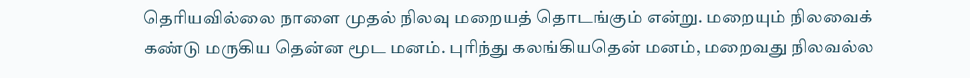தெரியவில்லை நாளை முதல் நிலவு மறையத் தொடங்கும் என்று. மறையும் நிலவைக் கண்டு மருகிய தென்ன மூட மனம். புரிந்து கலங்கியதென் மனம், மறைவது நிலவல்ல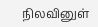நிலவினுள்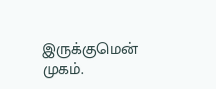இருக்குமென் முகம்.